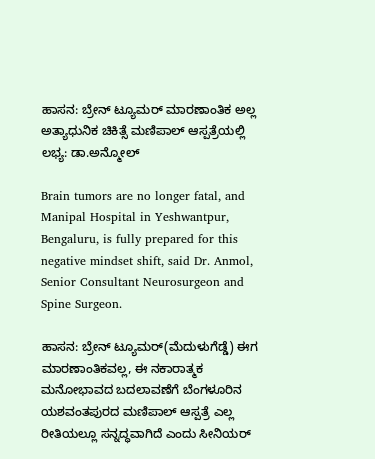ಹಾಸನ: ಬ್ರೇನ್ ಟ್ಯೂಮರ್ ಮಾರಣಾಂತಿಕ ಅಲ್ಲ ಅತ್ಯಾಧುನಿಕ ಚಿಕಿತ್ಸೆ ಮಣಿಪಾಲ್ ಆಸ್ಪತ್ರೆಯಲ್ಲಿ ಲಭ್ಯ: ಡಾ.ಅನ್ಮೋಲ್

Brain tumors are no longer fatal, and Manipal Hospital in Yeshwantpur, Bengaluru, is fully prepared for this negative mindset shift, said Dr. Anmol, Senior Consultant Neurosurgeon and Spine Surgeon.

ಹಾಸನ: ಬ್ರೇನ್ ಟ್ಯೂಮರ್(ಮೆದುಳುಗೆಡ್ಡೆ) ಈಗ ಮಾರಣಾಂತಿಕವಲ್ಲ, ಈ ನಕಾರಾತ್ಮಕ ಮನೋಭಾವದ ಬದಲಾವಣೆಗೆ ಬೆಂಗಳೂರಿನ ಯಶವಂತಪುರದ ಮಣಿಪಾಲ್ ಆಸ್ಪತ್ರೆ ಎಲ್ಲ ರೀತಿಯಲ್ಲೂ ಸನ್ನದ್ಧವಾಗಿದೆ ಎಂದು ಸೀನಿಯರ್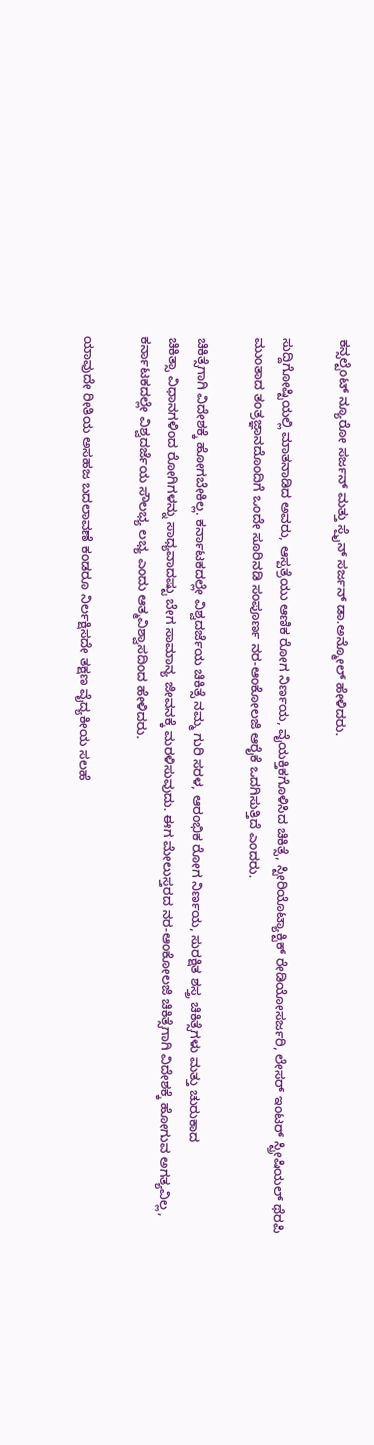ಕನ್ಸಲ್ಟೆಂಟ್ ನ್ಯೂರೋ ಸರ್ಜನ್ ಮತ್ತು ಸ್ಪೈನ್ ಸರ್ಜನ್ ಡಾ.ಅನ್ಮೋಲ್ ಹೇಳಿದರು.

ಸುದ್ದಿಗೋಷ್ಟಿಯಲ್ಲಿ ಮಾತನಾಡಿದ ಅವರು, ಆಸ್ಪತ್ರೆಯು ಆಣಿಕ ರೋಗ ನಿರ್ಣಯ, ವೈಯಕ್ತಿಕಗೊಳಿಸಿದ ಚಿಕಿತ್ಸೆ, ಸ್ಟೀರಿಯೊಟ್ಯಾಕ್ಟಿಕ್ ರೇಡಿಯೋಸರ್ಜರಿ, ಲೇಸರ್ ಇಂಟರ್ ಸ್ಟ್ರೀಷಿಯಲ್ ಥೆರಪಿ ಮುಂತಾದ ತಂತ್ರಜ್ಞಾನದೊಂದಿಗೆ ಒಂದೇ ಸೂರಿನಡಿ ಸಂಪೂರ್ಣ ನರ-ಆಂಕೋಲಜಿ ಆರೈಕೆ ಒದಗಿಸುತ್ತಿದೆ ಎಂದರು.

ಚಿಕಿತ್ಸೆಗಾಗಿ ವಿದೇಶಕ್ಕೆ ಹೋಗಬೇಕಿಲ್ಲ. ಕರ್ನಾಟಕದಲ್ಲೇ ವಿಶ್ವದರ್ಜೆಯ ಚಿಕಿತ್ಸೆ ನಮ್ಮ ಗುರಿ ಸರಳ, ಆರಂಭಿಕ ರೋಗ ನಿರ್ಣಯ, ಸುರಕ್ಷಿತ ಶಸ್ತ್ರ ಚಿಕಿತ್ಸೆಗಳು ಮತ್ತು ಚುರುಕಾದ
ಚಿಕಿತ್ಸಾ ವಿಧಾನಗಳಿಂದ ರೋಗಿಗಳನ್ನು ಸಾಧ್ಯವಾದಷ್ಟು ಬೇಗ ಸಾಮಾನ್ಯ ಜೀವನಕ್ಕೆ ಮರಳಿಸುವುದು. ಈಗ ಮೇಲುಸ್ತರದ ನರ-ಆಂಕೋಲಜಿ ಚಿಕಿತ್ಸೆಗಾಗಿ ವಿದೇಶಕ್ಕೆ ಹೋಗುವ ಅಗತ್ಯವಿಲ್ಲ, ಕರ್ನಾಟಕದಲ್ಲೇ ವಿಶ್ವದರ್ಜೆಯ ಸೌಲಭ್ಯ ಲಭ್ಯ ಎಂದು ಆತ್ಮವಿಶ್ವಾಸದಿಂದ ಹೇಳಿದರು.

ಯಾವುದೇ ರೀತಿಯ ಅಸಹಜ ಬದಲಾವಣೆ ಕಂಡರೂ ನಿರ್ಲಕ್ಷಿಸದೇ ತಕ್ಷಣ ವೈದ್ಯಕೀಯ ಸಲಹೆ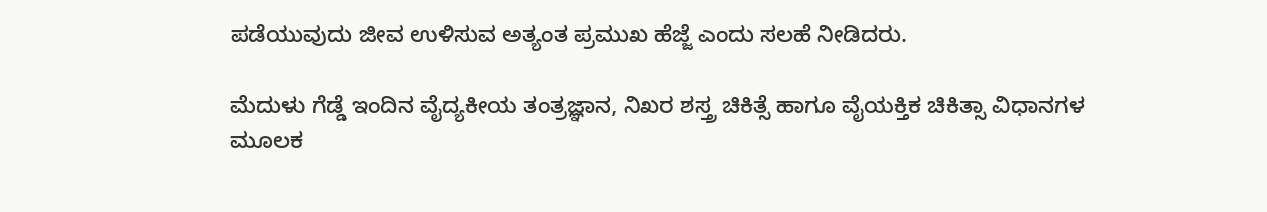ಪಡೆಯುವುದು ಜೀವ ಉಳಿಸುವ ಅತ್ಯಂತ ಪ್ರಮುಖ ಹೆಜ್ಜೆ ಎಂದು ಸಲಹೆ ನೀಡಿದರು.

ಮೆದುಳು ಗೆಡ್ಡೆ ಇಂದಿನ ವೈದ್ಯಕೀಯ ತಂತ್ರಜ್ಞಾನ, ನಿಖರ ಶಸ್ತ್ರ ಚಿಕಿತ್ಸೆ ಹಾಗೂ ವೈಯಕ್ತಿಕ ಚಿಕಿತ್ಸಾ ವಿಧಾನಗಳ ಮೂಲಕ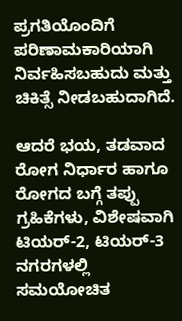ಪ್ರಗತಿಯೊಂದಿಗೆ ಪರಿಣಾಮಕಾರಿಯಾಗಿ ನಿರ್ವಹಿಸಬಹುದು ಮತ್ತು ಚಿಕಿತ್ಸೆ ನೀಡಬಹುದಾಗಿದೆ.

ಆದರೆ ಭಯ, ತಡವಾದ ರೋಗ ನಿರ್ಧಾರ ಹಾಗೂ ರೋಗದ ಬಗ್ಗೆ ತಪ್ಪು ಗ್ರಹಿಕೆಗಳು, ವಿಶೇಷವಾಗಿ ಟಿಯರ್-2, ಟಿಯರ್-3 ನಗರಗಳಲ್ಲಿ ಸಮಯೋಚಿತ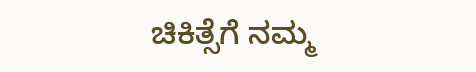ಚಿಕಿತ್ಸೆಗೆ ನಮ್ಮ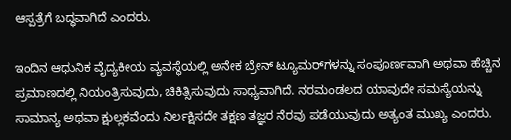ಆಸ್ಪತ್ರೆಗೆ ಬದ್ಧವಾಗಿದೆ ಎಂದರು.

ಇಂದಿನ ಆಧುನಿಕ ವೈದ್ಯಕೀಯ ವ್ಯವಸ್ಥೆಯಲ್ಲಿ ಅನೇಕ ಬ್ರೇನ್ ಟ್ಯೂಮರ್‌ಗಳನ್ನು ಸಂಪೂರ್ಣವಾಗಿ ಅಥವಾ ಹೆಚ್ಚಿನ ಪ್ರಮಾಣದಲ್ಲಿ ನಿಯಂತ್ರಿಸುವುದು, ಚಿಕಿತ್ಸಿಸುವುದು ಸಾಧ್ಯವಾಗಿದೆ. ನರಮಂಡಲದ ಯಾವುದೇ ಸಮಸ್ಯೆಯನ್ನು ಸಾಮಾನ್ಯ ಅಥವಾ ಕ್ಷುಲ್ಲಕವೆಂದು ನಿರ್ಲಕ್ಷಿಸದೇ ತಕ್ಷಣ ತಜ್ಞರ ನೆರವು ಪಡೆಯುವುದು ಅತ್ಯಂತ ಮುಖ್ಯ ಎಂದರು.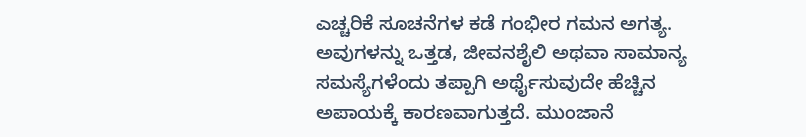ಎಚ್ಚರಿಕೆ ಸೂಚನೆಗಳ ಕಡೆ ಗಂಭೀರ ಗಮನ ಅಗತ್ಯ. ಅವುಗಳನ್ನು ಒತ್ತಡ, ಜೀವನಶೈಲಿ ಅಥವಾ ಸಾಮಾನ್ಯ ಸಮಸ್ಯೆಗಳೆಂದು ತಪ್ಪಾಗಿ ಅರ್ಥೈಸುವುದೇ ಹೆಚ್ಚಿನ ಅಪಾಯಕ್ಕೆ ಕಾರಣವಾಗುತ್ತದೆ. ಮುಂಜಾನೆ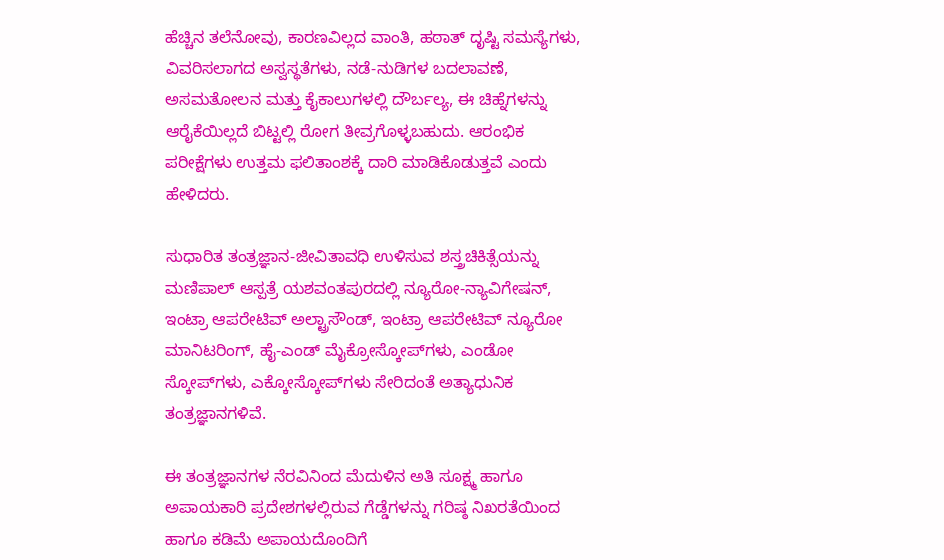ಹೆಚ್ಚಿನ ತಲೆನೋವು, ಕಾರಣವಿಲ್ಲದ ವಾಂತಿ, ಹಠಾತ್ ದೃಷ್ಟಿ ಸಮಸ್ಯೆಗಳು, ವಿವರಿಸಲಾಗದ ಅಸ್ವಸ್ಥತೆಗಳು, ನಡೆ-ನುಡಿಗಳ ಬದಲಾವಣೆ, ಅಸಮತೋಲನ ಮತ್ತು ಕೈಕಾಲುಗಳಲ್ಲಿ ದೌರ್ಬಲ್ಯ, ಈ ಚಿಹ್ನೆಗಳನ್ನು ಆರೈಕೆಯಿಲ್ಲದೆ ಬಿಟ್ಟಲ್ಲಿ ರೋಗ ತೀವ್ರಗೊಳ್ಳಬಹುದು. ಆರಂಭಿಕ ಪರೀಕ್ಷೆಗಳು ಉತ್ತಮ ಫಲಿತಾಂಶಕ್ಕೆ ದಾರಿ ಮಾಡಿಕೊಡುತ್ತವೆ ಎಂದು ಹೇಳಿದರು.

ಸುಧಾರಿತ ತಂತ್ರಜ್ಞಾನ-ಜೀವಿತಾವಧಿ ಉಳಿಸುವ ಶಸ್ತ್ರಚಿಕಿತ್ಸೆಯನ್ನು ಮಣಿಪಾಲ್ ಆಸ್ಪತ್ರೆ ಯಶವಂತಪುರದಲ್ಲಿ ನ್ಯೂರೋ-ನ್ಯಾವಿಗೇಷನ್, ಇಂಟ್ರಾ ಆಪರೇಟಿವ್ ಅಲ್ಟ್ರಾಸೌಂಡ್, ಇಂಟ್ರಾ ಆಪರೇಟಿವ್ ನ್ಯೂರೋ ಮಾನಿಟರಿಂಗ್, ಹೈ-ಎಂಡ್ ಮೈಕ್ರೋಸ್ಕೋಪ್‌ಗಳು, ಎಂಡೋ ಸ್ಕೋಪ್‌ಗಳು, ಎಕ್ಕೋಸ್ಕೋಪ್‌ಗಳು ಸೇರಿದಂತೆ ಅತ್ಯಾಧುನಿಕ ತಂತ್ರಜ್ಞಾನಗಳಿವೆ.

ಈ ತಂತ್ರಜ್ಞಾನಗಳ ನೆರವಿನಿಂದ ಮೆದುಳಿನ ಅತಿ ಸೂಕ್ಷ್ಮ ಹಾಗೂ ಅಪಾಯಕಾರಿ ಪ್ರದೇಶಗಳಲ್ಲಿರುವ ಗೆಡ್ಡೆಗಳನ್ನು ಗರಿಷ್ಠ ನಿಖರತೆಯಿಂದ ಹಾಗೂ ಕಡಿಮೆ ಅಪಾಯದೊಂದಿಗೆ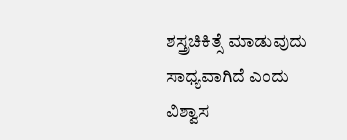ಶಸ್ತ್ರಚಿಕಿತ್ಸೆ ಮಾಡುವುದು ಸಾಧ್ಯವಾಗಿದೆ ಎಂದು ವಿಶ್ವಾಸ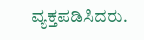ವ್ಯಕ್ತಪಡಿಸಿದರು.